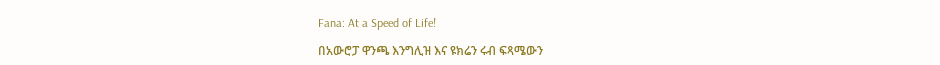Fana: At a Speed of Life!

በአውሮፓ ዋንጫ እንግሊዝ እና ዩክሬን ሩብ ፍጻሜውን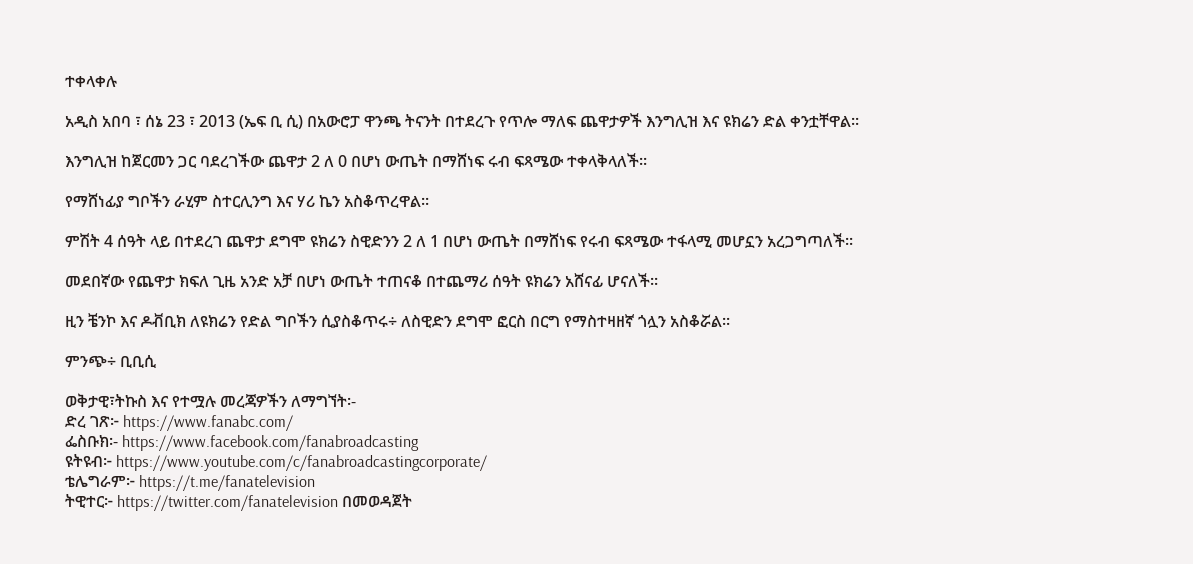ተቀላቀሉ

አዲስ አበባ ፣ ሰኔ 23 ፣ 2013 (ኤፍ ቢ ሲ) በአውሮፓ ዋንጫ ትናንት በተደረጉ የጥሎ ማለፍ ጨዋታዎች እንግሊዝ እና ዩክሬን ድል ቀንቷቸዋል፡፡

እንግሊዝ ከጀርመን ጋር ባደረገችው ጨዋታ 2 ለ 0 በሆነ ውጤት በማሸነፍ ሩብ ፍጻሜው ተቀላቅላለች፡፡

የማሸነፊያ ግቦችን ራሂም ስተርሊንግ እና ሃሪ ኬን አስቆጥረዋል፡፡

ምሽት 4 ሰዓት ላይ በተደረገ ጨዋታ ደግሞ ዩክሬን ስዊድንን 2 ለ 1 በሆነ ውጤት በማሸነፍ የሩብ ፍጻሜው ተፋላሚ መሆኗን አረጋግጣለች፡፡

መደበኛው የጨዋታ ክፍለ ጊዜ አንድ አቻ በሆነ ውጤት ተጠናቆ በተጨማሪ ሰዓት ዩክሬን አሸናፊ ሆናለች፡፡

ዚን ቼንኮ እና ዶቭቢክ ለዩክሬን የድል ግቦችን ሲያስቆጥሩ÷ ለስዊድን ደግሞ ፎርስ በርግ የማስተዛዘኛ ጎሏን አስቆሯል፡፡

ምንጭ÷ ቢቢሲ

ወቅታዊ፣ትኩስ እና የተሟሉ መረጃዎችን ለማግኘት፡-
ድረ ገጽ፦ https://www.fanabc.com/
ፌስቡክ፡- https://www.facebook.com/fanabroadcasting
ዩትዩብ፦ https://www.youtube.com/c/fanabroadcastingcorporate/
ቴሌግራም፦ https://t.me/fanatelevision
ትዊተር፦ https://twitter.com/fanatelevision በመወዳጀት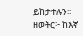ይከታተሉን፡፡
ዘወትር፦ ከእኛ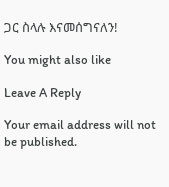ጋር ስላሉ እናመሰግናለን!

You might also like

Leave A Reply

Your email address will not be published.